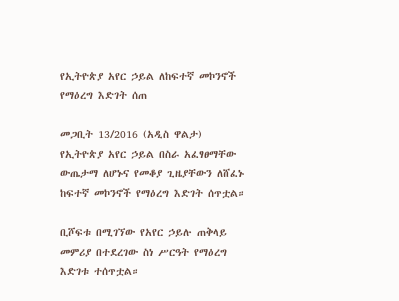የኢትዮጵያ አየር ኃይል ለከፍተኛ መኮንኖች የማዕረግ እድገት ሰጠ

መጋቢት 13/2016 (አዲስ ዋልታ) የኢትዮጵያ አየር ኃይል በስራ አፈፃፀማቸው ውጤታማ ለሆኑና የመቆያ ጊዜያቸውን ለሸፈኑ ከፍተኛ መኮንኖች የማዕረግ እድገት ሰጥቷል።

ቢሾፍቱ በሚገኘው የአየር ኃይሉ ጠቅላይ መምሪያ በተደረገው ስነ ሥርዓት የማዕረግ እድገቱ ተሰጥቷል።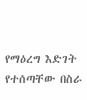የማዕረግ እድገት የተሰጣቸው በስራ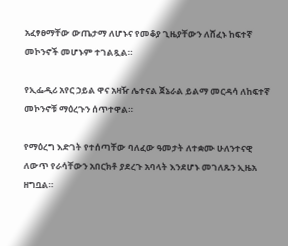አፈፃፀማቸው ውጤታማ ለሆኑና የመቆያ ጊዜያቸውን ለሸፈኑ ከፍተኛ መኮንኖች መሆኑም ተገልጿል።

የኢፌዲሪ አየር ኃይል ዋና አዛዥ ሌተናል ጀኔራል ይልማ መርዳሳ ለከፍተኛ መኮንኖቹ ማዕረጉን ሰጥተዋል።

የማዕረግ እድገት የተሰጣቸው ባለፈው ዓመታት ለተቋሙ ሁለንተናዊ ለውጥ የራሳቸውን አበርክቶ ያደረጉ አባላት እንደሆኑ መገለጹን ኢዜአ ዘግቧል።